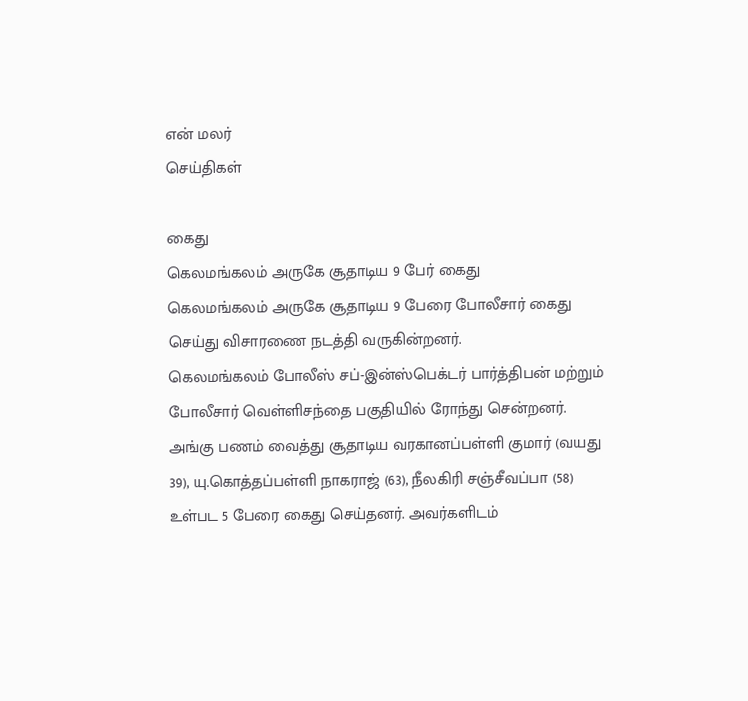என் மலர்
செய்திகள்

கைது
கெலமங்கலம் அருகே சூதாடிய 9 பேர் கைது
கெலமங்கலம் அருகே சூதாடிய 9 பேரை போலீசார் கைது செய்து விசாரணை நடத்தி வருகின்றனர்.
கெலமங்கலம் போலீஸ் சப்-இன்ஸ்பெக்டர் பார்த்திபன் மற்றும் போலீசார் வெள்ளிசந்தை பகுதியில் ரோந்து சென்றனர். அங்கு பணம் வைத்து சூதாடிய வரகானப்பள்ளி குமார் (வயது 39), யு.கொத்தப்பள்ளி நாகராஜ் (63), நீலகிரி சஞ்சீவப்பா (58) உள்பட 5 பேரை கைது செய்தனர். அவர்களிடம்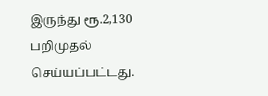இருந்து ரூ.2,130 பறிமுதல் செய்யப்பட்டது.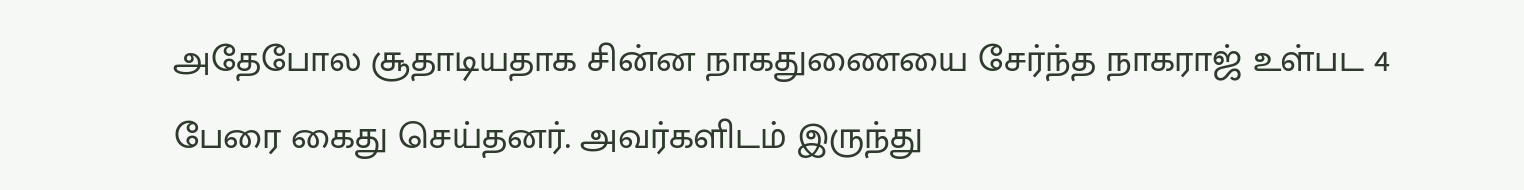அதேபோல சூதாடியதாக சின்ன நாகதுணையை சேர்ந்த நாகராஜ் உள்பட 4 பேரை கைது செய்தனர். அவர்களிடம் இருந்து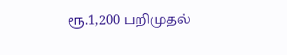ரூ.1,200 பறிமுதல்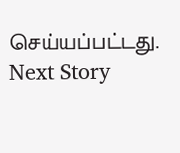செய்யப்பட்டது.
Next Story